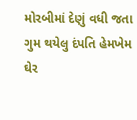મોરબીમાં દેણું વધી જતા ગુમ થયેલુ દંપતિ હેમખેમ ઘેર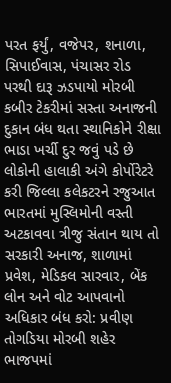પરત ફર્યું, વજેપર, શનાળા, સિપાઈવાસ, પંચાસર રોડ પરથી દારૂ ઝડપાયો મોરબી કબીર ટેકરીમાં સસ્તા અનાજની દુકાન બંધ થતા સ્થાનિકોને રીક્ષા ભાડા ખર્ચી દુર જવું પડે છે લોકોની હાલાકી અંગે કોર્પોરેટરે કરી જિલ્લા કલેકટરને રજુઆત ભારતમાં મુસ્લિમોની વસ્તી અટકાવવા ત્રીજુ સંતાન થાય તો સરકારી અનાજ, શાળામાં પ્રવેશ, મેડિકલ સારવાર, બેંક લોન અને વોટ આપવાનો અધિકાર બંધ કરો: પ્રવીણ તોગડિયા મોરબી શહેર ભાજપમાં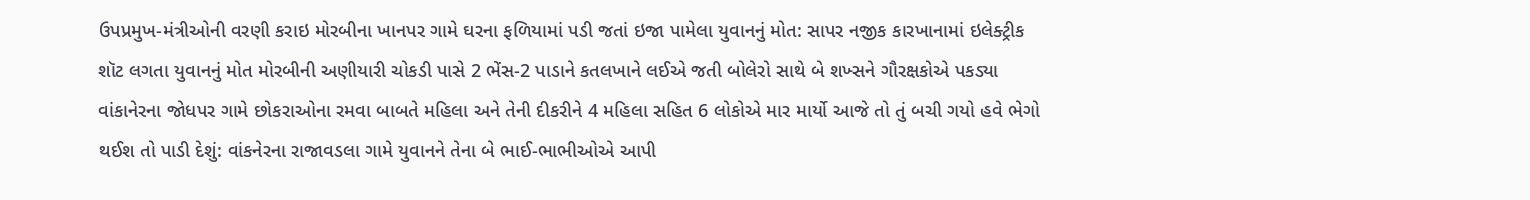ઉપપ્રમુખ-મંત્રીઓની વરણી કરાઇ મોરબીના ખાનપર ગામે ઘરના ફળિયામાં પડી જતાં ઇજા પામેલા યુવાનનું મોત: સાપર નજીક કારખાનામાં ઇલેક્ટ્રીક શૉટ લગતા યુવાનનું મોત મોરબીની અણીયારી ચોકડી પાસે 2 ભેંસ-2 પાડાને કતલખાને લઈએ જતી બોલેરો સાથે બે શખ્સને ગૌરક્ષકોએ પકડ્યા વાંકાનેરના જોધપર ગામે છોકરાઓના રમવા બાબતે મહિલા અને તેની દીકરીને 4 મહિલા સહિત 6 લોકોએ માર માર્યો આજે તો તું બચી ગયો હવે ભેગો થઈશ તો પાડી દેશું: વાંકનેરના રાજાવડલા ગામે યુવાનને તેના બે ભાઈ-ભાભીઓએ આપી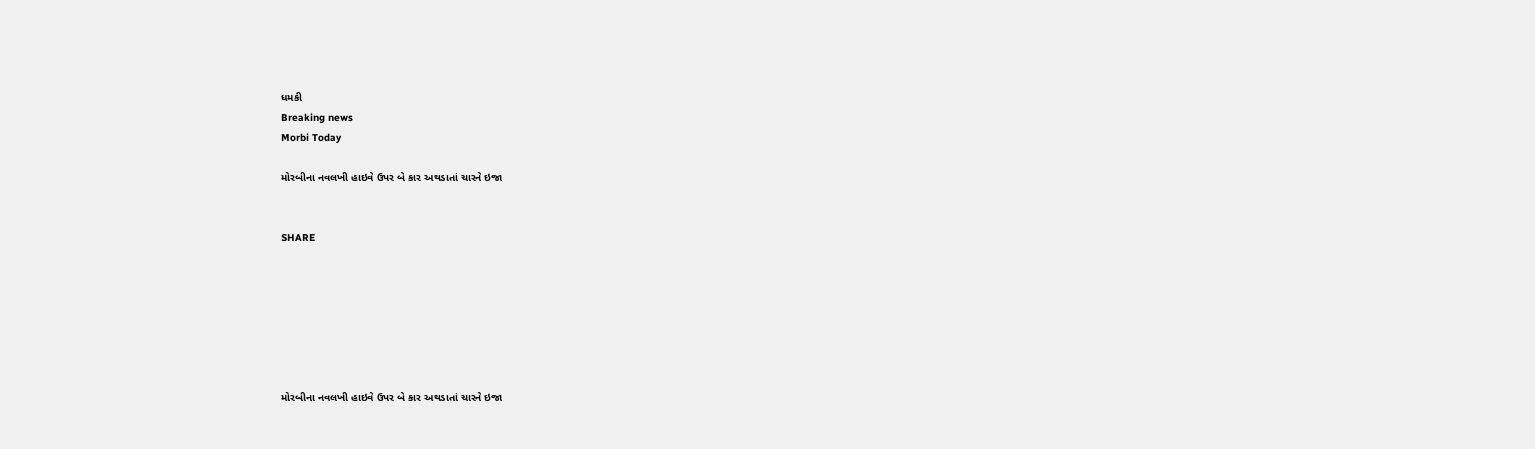ધમકી
Breaking news
Morbi Today

મોરબીના નવલખી હાઇવે ઉપર બે કાર અથડાતાં ચારને ઇજા


SHARE







મોરબીના નવલખી હાઇવે ઉપર બે કાર અથડાતાં ચારને ઇજા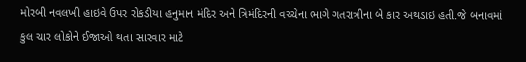મોરબી નવલખી હાઇવે ઉપર રોકડીયા હનુમાન મંદિર અને ત્રિમંદિરની વચ્ચેના ભાગે ગતરાત્રીના બે કાર અથડાઇ હતી.જે બનાવમાં કુલ ચાર લોકોને ઈજાઓ થતા સારવાર માટે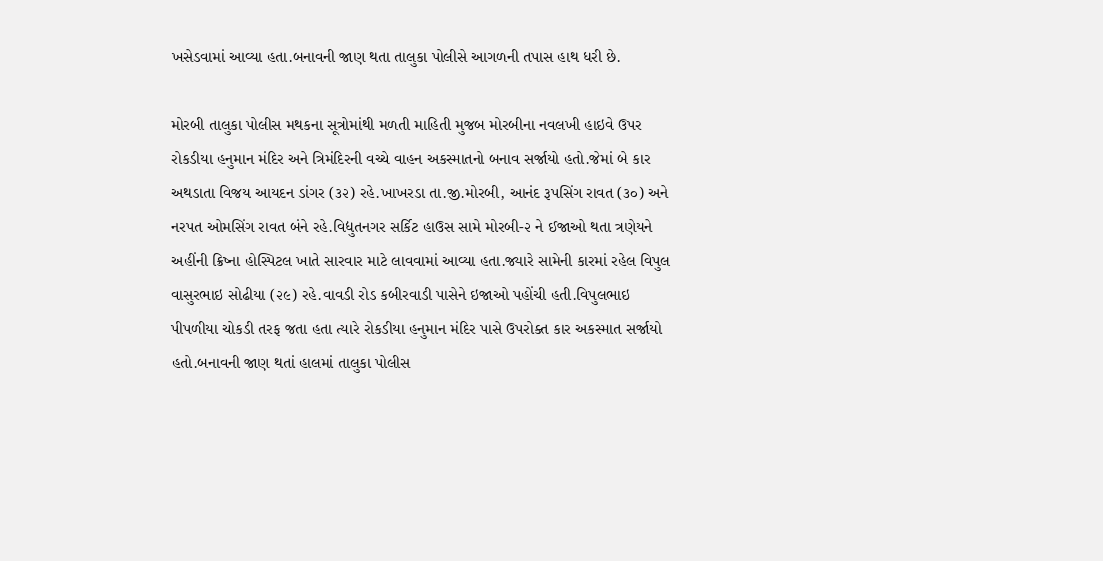ખસેડવામાં આવ્યા હતા.બનાવની જાણ થતા તાલુકા પોલીસે આગળની તપાસ હાથ ધરી છે.

મોરબી તાલુકા પોલીસ મથકના સૂત્રોમાંથી મળતી માહિતી મુજબ મોરબીના નવલખી હાઇવે ઉપર રોકડીયા હનુમાન મંદિર અને ત્રિમંદિરની વચ્ચે વાહન અકસ્માતનો બનાવ સર્જાયો હતો.જેમાં બે કાર અથડાતા વિજય આયદન ડાંગર (૩૨) રહે.ખાખરડા તા.જી.મોરબી, આનંદ રૂપસિંગ રાવત (૩૦) અને નરપત ઓમસિંગ રાવત બંને રહે.વિદ્યુતનગર સર્કિટ હાઉસ સામે મોરબી-૨ ને ઈજાઓ થતા ત્રણેયને અહીંની ક્રિષ્ના હોસ્પિટલ ખાતે સારવાર માટે લાવવામાં આવ્યા હતા.જ્યારે સામેની કારમાં રહેલ વિપુલ વાસુરભાઇ સોઢીયા (૨૯) રહે.વાવડી રોડ કબીરવાડી પાસેને ઇજાઓ પહોંચી હતી.વિપુલભાઇ પીપળીયા ચોકડી તરફ જતા હતા ત્યારે રોકડીયા હનુમાન મંદિર પાસે ઉપરોક્ત કાર અકસ્માત સર્જાયો હતો.બનાવની જાણ થતાં હાલમાં તાલુકા પોલીસ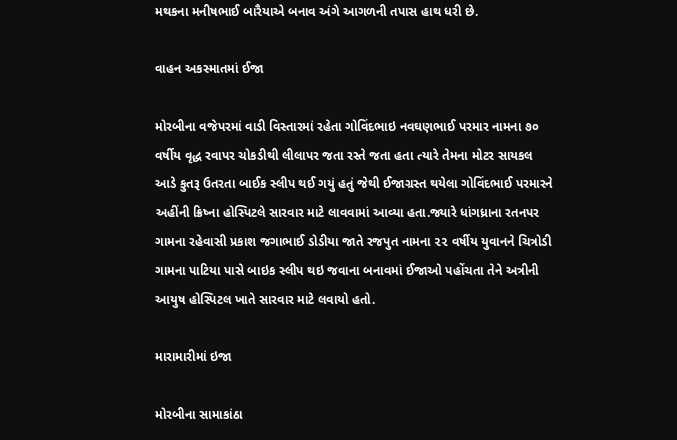મથકના મનીષભાઈ બારૈયાએ બનાવ અંગે આગળની તપાસ હાથ ધરી છે.

વાહન અકસ્માતમાં ઈજા

મોરબીના વજેપરમાં વાડી વિસ્તારમાં રહેતા ગોવિંદભાઇ નવઘણભાઈ પરમાર નામના ૭૦ વર્ષીય વૃદ્ધ રવાપર ચોકડીથી લીલાપર જતા રસ્તે જતા હતા ત્યારે તેમના મોટર સાયકલ આડે કુતરૂ ઉતરતા બાઈક સ્લીપ થઈ ગયું હતું જેથી ઈજાગ્રસ્ત થયેલા ગોવિંદભાઈ પરમારને અહીંની ક્રિષ્ના હોસ્પિટલે સારવાર માટે લાવવામાં આવ્યા હતા.જ્યારે ધાંગધ્રાના રતનપર ગામના રહેવાસી પ્રકાશ જગાભાઈ ડોડીયા જાતે રજપુત નામના ૨૨ વર્ષીય યુવાનને ચિત્રોડી ગામના પાટિયા પાસે બાઇક સ્લીપ થઇ જવાના બનાવમાં ઈજાઓ પહોંચતા તેને અત્રીની આયુષ હોસ્પિટલ ખાતે સારવાર માટે લવાયો હતો.

મારામારીમાં ઇજા

મોરબીના સામાકાંઠા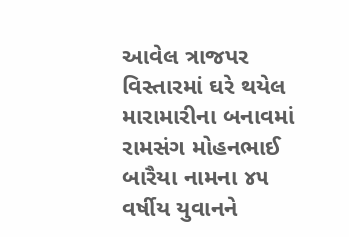આવેલ ત્રાજપર વિસ્તારમાં ઘરે થયેલ મારામારીના બનાવમાં રામસંગ મોહનભાઈ બારૈયા નામના ૪૫ વર્ષીય યુવાનને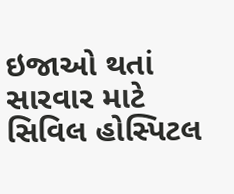ઇજાઓ થતાં સારવાર માટે સિવિલ હોસ્પિટલ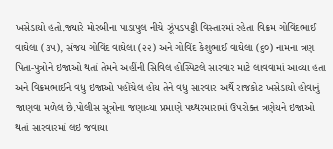ખસેડાયો હતો.જ્યારે મોરબીના પાડાપુલ નીચે ઝૂંપડપટ્ટી વિસ્તારમાં રહેતા વિક્રમ ગોવિંદભાઈ વાઘેલા (૩૫), સંજય ગોવિંદ વાઘેલા (૨૨) અને ગોવિંદ કેશુભાઈ વાઘેલા (૬૦) નામના ત્રણ પિતા-પુત્રોને ઇજાઓ થતાં તેમને અહીંની સિવિલ હોસ્પિટલે સારવાર માટે લાવવામાં આવ્યા હતા અને વિક્રમભાઈને વધુ ઇજાઓ પહોંચેલ હોય તેને વધુ સારવાર અર્થે રાજકોટ ખસેડાયો હોવાનું જાણવા મળેલ છે.પોલીસ સૂત્રોના જણાવ્યા પ્રમાણે પથ્થરમારામાં ઉપરોક્ત ત્રણેયને ઇજાઓ થતાં સારવારમાં લઇ જવાયા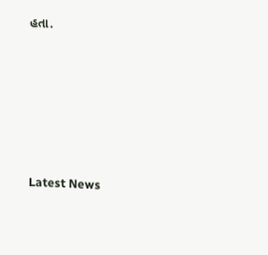હતા.






Latest News